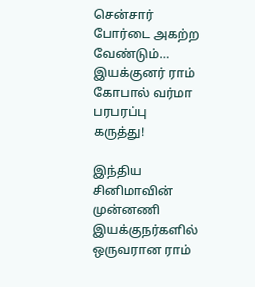சென்சார் போர்டை அகற்ற வேண்டும்… இயக்குனர் ராம் கோபால் வர்மா பரபரப்பு கருத்து!

இந்திய சினிமாவின் முன்னணி இயக்குநர்களில் ஒருவரான ராம்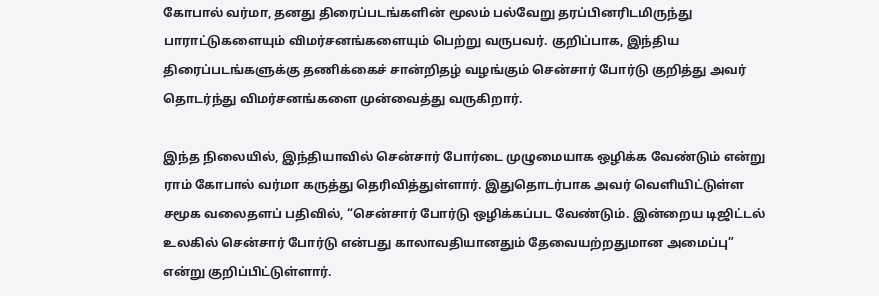கோபால் வர்மா, தனது திரைப்படங்களின் மூலம் பல்வேறு தரப்பினரிடமிருந்து பாராட்டுகளையும் விமர்சனங்களையும் பெற்று வருபவர். குறிப்பாக, இந்திய திரைப்படங்களுக்கு தணிக்கைச் சான்றிதழ் வழங்கும் சென்சார் போர்டு குறித்து அவர் தொடர்ந்து விமர்சனங்களை முன்வைத்து வருகிறார்.

இந்த நிலையில், இந்தியாவில் சென்சார் போர்டை முழுமையாக ஒழிக்க வேண்டும் என்று ராம் கோபால் வர்மா கருத்து தெரிவித்துள்ளார். இதுதொடர்பாக அவர் வெளியிட்டுள்ள சமூக வலைதளப் பதிவில், “சென்சார் போர்டு ஒழிக்கப்பட வேண்டும். இன்றைய டிஜிட்டல் உலகில் சென்சார் போர்டு என்பது காலாவதியானதும் தேவையற்றதுமான அமைப்பு” என்று குறிப்பிட்டுள்ளார்.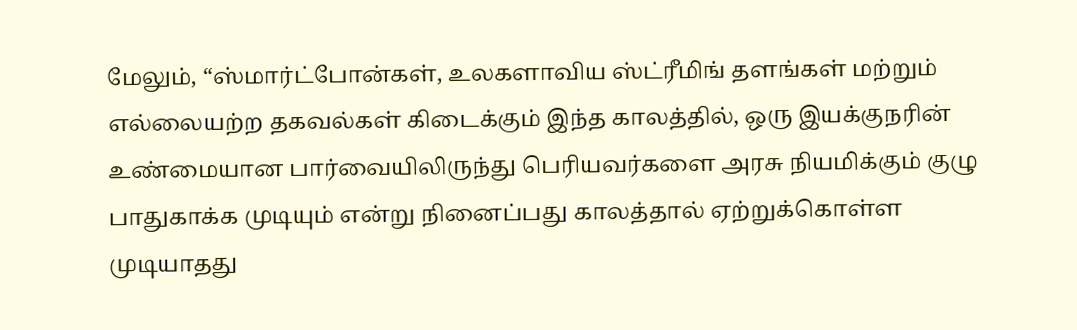மேலும், “ஸ்மார்ட்போன்கள், உலகளாவிய ஸ்ட்ரீமிங் தளங்கள் மற்றும் எல்லையற்ற தகவல்கள் கிடைக்கும் இந்த காலத்தில், ஒரு இயக்குநரின் உண்மையான பார்வையிலிருந்து பெரியவர்களை அரசு நியமிக்கும் குழு பாதுகாக்க முடியும் என்று நினைப்பது காலத்தால் ஏற்றுக்கொள்ள முடியாதது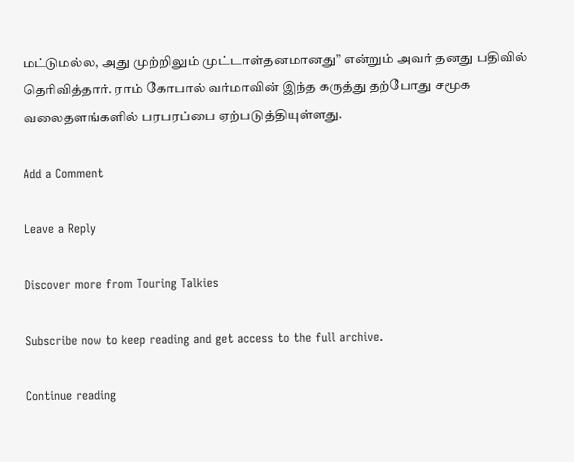மட்டுமல்ல, அது முற்றிலும் முட்டாள்தனமானது” என்றும் அவர் தனது பதிவில் தெரிவித்தார். ராம் கோபால் வர்மாவின் இந்த கருத்து தற்போது சமூக வலைதளங்களில் பரபரப்பை ஏற்படுத்தியுள்ளது.

Add a Comment

Leave a Reply

Discover more from Touring Talkies

Subscribe now to keep reading and get access to the full archive.

Continue reading